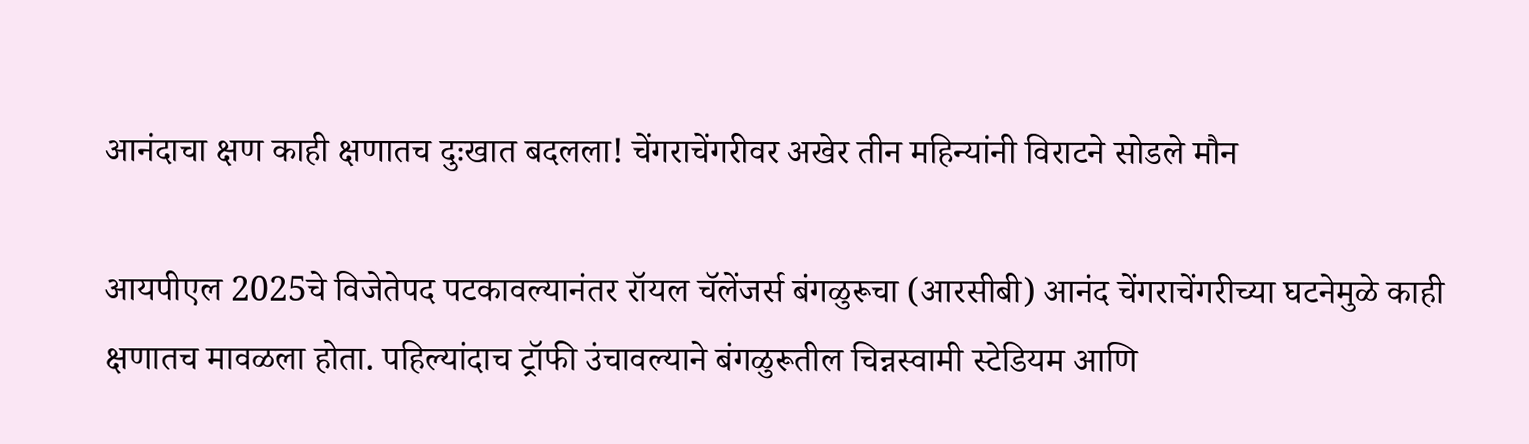आनंदाचा क्षण काही क्षणातच दुःखात बदलला! चेंगराचेंगरीवर अखेर तीन महिन्यांनी विराटने सोडले मौन

आयपीएल 2025चे विजेतेपद पटकावल्यानंतर रॉयल चॅलेंजर्स बंगळुरूचा (आरसीबी) आनंद चेंगराचेंगरीच्या घटनेमुळे काही क्षणातच मावळला होता. पहिल्यांदाच ट्रॉफी उंचावल्याने बंगळुरूतील चिन्नस्वामी स्टेडियम आणि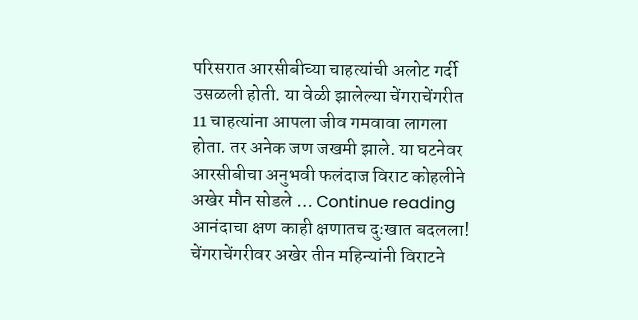परिसरात आरसीबीच्या चाहत्यांची अलोट गर्दी उसळली होती. या वेळी झालेल्या चेंगराचेंगरीत 11 चाहत्यांना आपला जीव गमवावा लागला होता. तर अनेक जण जखमी झाले. या घटनेवर आरसीबीचा अनुभवी फलंदाज विराट कोहलीने अखेर मौन सोडले … Continue reading आनंदाचा क्षण काही क्षणातच दुःखात बदलला! चेंगराचेंगरीवर अखेर तीन महिन्यांनी विराटने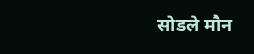सोडले मौन